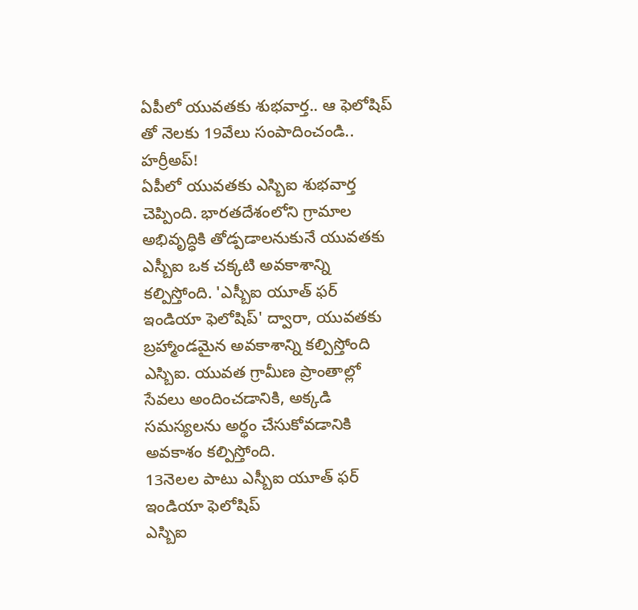ఏపీలో యువతకు శుభవార్త.. ఆ ఫెలోషిప్ తో నెలకు 19వేలు సంపాదించండి.. హర్రీఅప్!
ఏపీలో యువతకు ఎస్బిఐ శుభవార్త చెప్పింది. భారతదేశంలోని గ్రామాల అభివృద్ధికి తోడ్పడాలనుకునే యువతకు ఎస్బీఐ ఒక చక్కటి అవకాశాన్ని కల్పిస్తోంది. 'ఎస్బీఐ యూత్ ఫర్ ఇండియా ఫెలోషిప్' ద్వారా, యువతకు బ్రహ్మాండమైన అవకాశాన్ని కల్పిస్తోంది ఎస్బిఐ. యువత గ్రామీణ ప్రాంతాల్లో సేవలు అందించడానికి, అక్కడి సమస్యలను అర్థం చేసుకోవడానికి అవకాశం కల్పిస్తోంది.
13నెలల పాటు ఎస్బీఐ యూత్ ఫర్ ఇండియా ఫెలోషిప్
ఎస్బిఐ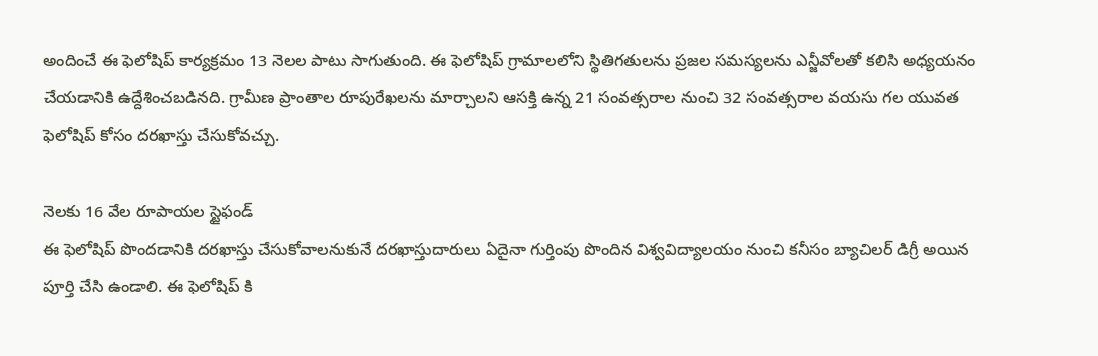అందించే ఈ ఫెలోషిప్ కార్యక్రమం 13 నెలల పాటు సాగుతుంది. ఈ ఫెలోషిప్ గ్రామాలలోని స్థితిగతులను ప్రజల సమస్యలను ఎన్జీవోలతో కలిసి అధ్యయనం చేయడానికి ఉద్దేశించబడినది. గ్రామీణ ప్రాంతాల రూపురేఖలను మార్చాలని ఆసక్తి ఉన్న 21 సంవత్సరాల నుంచి 32 సంవత్సరాల వయసు గల యువత ఫెలోషిప్ కోసం దరఖాస్తు చేసుకోవచ్చు.

నెలకు 16 వేల రూపాయల స్టైఫండ్
ఈ ఫెలోషిప్ పొందడానికి దరఖాస్తు చేసుకోవాలనుకునే దరఖాస్తుదారులు ఏదైనా గుర్తింపు పొందిన విశ్వవిద్యాలయం నుంచి కనీసం బ్యాచిలర్ డిగ్రీ అయిన పూర్తి చేసి ఉండాలి. ఈ ఫెలోషిప్ కి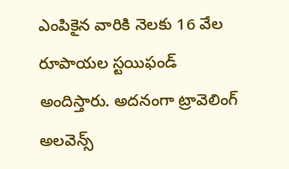ఎంపికైన వారికి నెలకు 16 వేల రూపాయల స్టయిఫండ్ అందిస్తారు. అదనంగా ట్రావెలింగ్ అలవెన్స్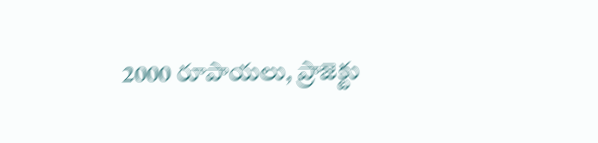2000 రూపాయలు, ప్రాజెక్టు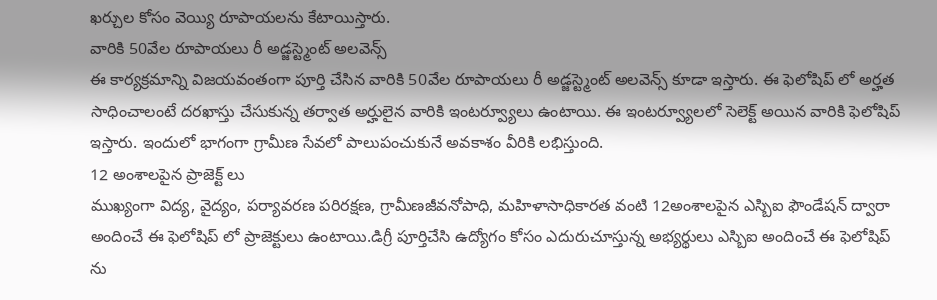ఖర్చుల కోసం వెయ్యి రూపాయలను కేటాయిస్తారు.
వారికి 50వేల రూపాయలు రీ అడ్జస్ట్మెంట్ అలవెన్స్
ఈ కార్యక్రమాన్ని విజయవంతంగా పూర్తి చేసిన వారికి 50వేల రూపాయలు రీ అడ్జస్ట్మెంట్ అలవెన్స్ కూడా ఇస్తారు. ఈ ఫెలోషిప్ లో అర్హత సాధించాలంటే దరఖాస్తు చేసుకున్న తర్వాత అర్హులైన వారికి ఇంటర్వ్యూలు ఉంటాయి. ఈ ఇంటర్వ్యూలలో సెలెక్ట్ అయిన వారికి ఫెలోషిప్ ఇస్తారు. ఇందులో భాగంగా గ్రామీణ సేవలో పాలుపంచుకునే అవకాశం వీరికి లభిస్తుంది.
12 అంశాలపైన ప్రాజెక్ట్ లు
ముఖ్యంగా విద్య, వైద్యం, పర్యావరణ పరిరక్షణ, గ్రామీణజీవనోపాధి, మహిళాసాధికారత వంటి 12అంశాలపైన ఎస్బిఐ ఫౌండేషన్ ద్వారా అందించే ఈ ఫెలోషిప్ లో ప్రాజెక్టులు ఉంటాయి.డిగ్రీ పూర్తిచేసి ఉద్యోగం కోసం ఎదురుచూస్తున్న అభ్యర్థులు ఎస్బిఐ అందించే ఈ ఫెలోషిప్ ను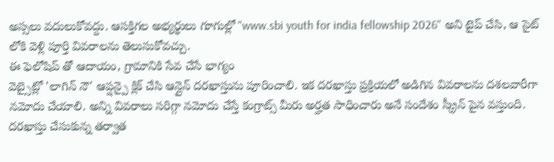అస్సలు వదులుకోవద్దు. ఆసక్తిగల అభ్యర్థులు గూగుల్లో "www.sbi youth for india fellowship 2026" అని టైప్ చేసి, ఆ సైట్ లోకి వెళ్లి పూర్తి వివరాలను తెలుసుకోవచ్చు.
ఈ ఫెలోషిప్ తో ఆదాయం, గ్రామానికి సేవ చేసే భాగ్యం
వెబ్సైట్లో 'లాగిన్ నౌ' ఆప్షన్పై క్లిక్ చేసి ఆన్లైన్ దరఖాస్తును పూరించాలి. ఇక దరఖాస్తు ప్రక్రియలో అడిగిన వివరాలను దశలవారీగా నమోదు చేయాలి. అన్ని వివరాలు సరిగ్గా నమోదు చేస్తే కంగ్రాట్స్ మీరు అర్హత సాధించారు అనే సందేశం స్క్రీన్ పైన వస్తుంది. దరఖాస్తు చేసుకున్న తర్వాత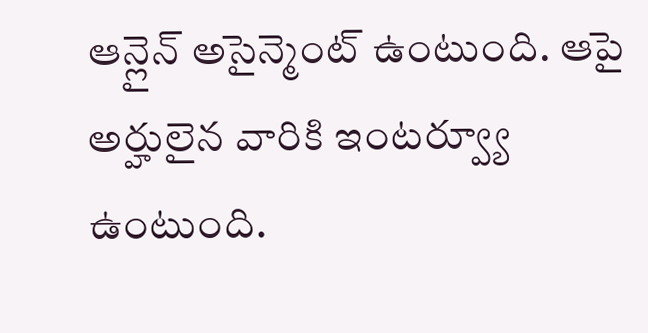ఆన్లైన్ అసైన్మెంట్ ఉంటుంది. ఆపై అర్హులైన వారికి ఇంటర్వ్యూ ఉంటుంది.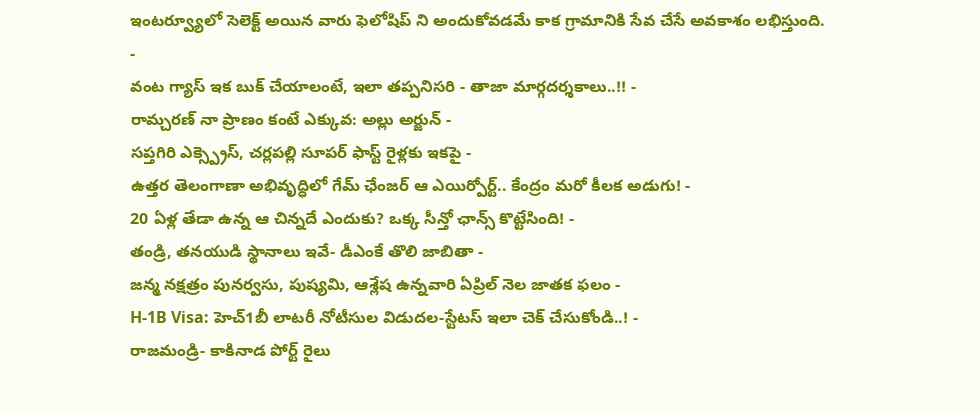ఇంటర్వ్యూలో సెలెక్ట్ అయిన వారు ఫెలోషిప్ ని అందుకోవడమే కాక గ్రామానికి సేవ చేసే అవకాశం లభిస్తుంది.
-
వంట గ్యాస్ ఇక బుక్ చేయాలంటే, ఇలా తప్పనిసరి - తాజా మార్గదర్శకాలు..!! -
రామ్చరణ్ నా ప్రాణం కంటే ఎక్కువ: అల్లు అర్జున్ -
సప్తగిరి ఎక్స్ప్రెస్, చర్లపల్లి సూపర్ ఫాస్ట్ రైళ్లకు ఇకపై -
ఉత్తర తెలంగాణా అభివృద్ధిలో గేమ్ ఛేంజర్ ఆ ఎయిర్పోర్ట్.. కేంద్రం మరో కీలక అడుగు! -
20 ఏళ్ల తేడా ఉన్న ఆ చిన్నదే ఎందుకు? ఒక్క సీన్తో ఛాన్స్ కొట్టేసింది! -
తండ్రి, తనయుడి స్థానాలు ఇవే- డీఎంకే తొలి జాబితా -
జన్మ నక్షత్రం పునర్వసు, పుష్యమి, ఆశ్లేష ఉన్నవారి ఏప్రిల్ నెల జాతక ఫలం -
H-1B Visa: హెచ్1బీ లాటరీ నోటీసుల విడుదల-స్టేటస్ ఇలా చెక్ చేసుకోండి..! -
రాజమండ్రి- కాకినాడ పోర్ట్ రైలు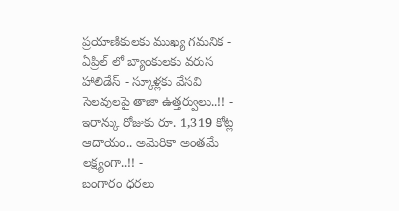ప్రయాణికులకు ముఖ్య గమనిక -
ఏప్రిల్ లో బ్యాంకులకు వరుస హాలిడేస్ - స్కూళ్లకు వేసవి సెలవులపై తాజా ఉత్తర్వులు..!! -
ఇరాన్కు రోజుకు రూ. 1,319 కోట్ల ఆదాయం.. అమెరికా అంతమే లక్ష్యంగా..!! -
బంగారం ధరలు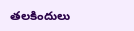తలకిందులు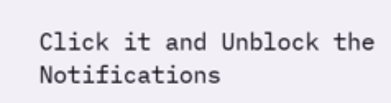Click it and Unblock the Notifications